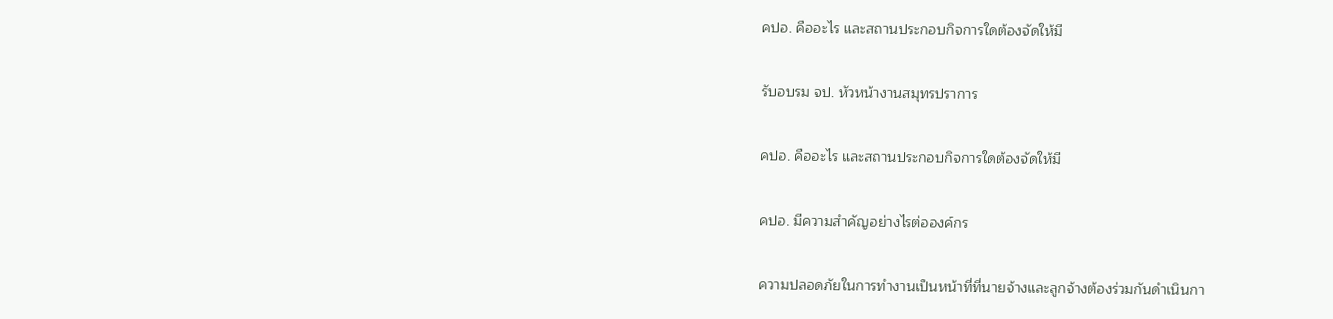คปอ. คืออะไร และสถานประกอบกิจการใดต้องจัดให้มี

รับอบรม จป. หัวหน้างานสมุทรปราการ

คปอ. คืออะไร และสถานประกอบกิจการใดต้องจัดให้มี

คปอ. มีความสำคัญอย่างไรต่อองค์กร

ความปลอดภัยในการทำงานเป็นหน้าที่ที่นายจ้างและลูกจ้างต้องร่วมกันดำเนินกา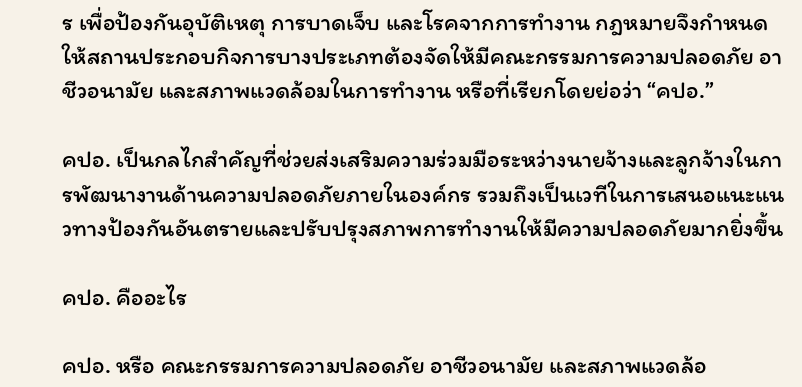ร เพื่อป้องกันอุบัติเหตุ การบาดเจ็บ และโรคจากการทำงาน กฎหมายจึงกำหนดให้สถานประกอบกิจการบางประเภทต้องจัดให้มีคณะกรรมการความปลอดภัย อาชีวอนามัย และสภาพแวดล้อมในการทำงาน หรือที่เรียกโดยย่อว่า “คปอ.”

คปอ. เป็นกลไกสำคัญที่ช่วยส่งเสริมความร่วมมือระหว่างนายจ้างและลูกจ้างในการพัฒนางานด้านความปลอดภัยภายในองค์กร รวมถึงเป็นเวทีในการเสนอแนะแนวทางป้องกันอันตรายและปรับปรุงสภาพการทำงานให้มีความปลอดภัยมากยิ่งขึ้น

คปอ. คืออะไร

คปอ. หรือ คณะกรรมการความปลอดภัย อาชีวอนามัย และสภาพแวดล้อ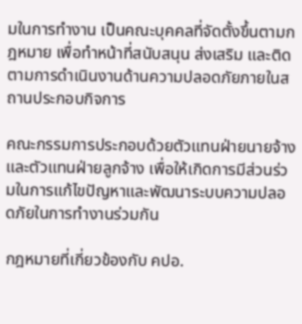มในการทำงาน เป็นคณะบุคคลที่จัดตั้งขึ้นตามกฎหมาย เพื่อทำหน้าที่สนับสนุน ส่งเสริม และติดตามการดำเนินงานด้านความปลอดภัยภายในสถานประกอบกิจการ

คณะกรรมการประกอบด้วยตัวแทนฝ่ายนายจ้างและตัวแทนฝ่ายลูกจ้าง เพื่อให้เกิดการมีส่วนร่วมในการแก้ไขปัญหาและพัฒนาระบบความปลอดภัยในการทำงานร่วมกัน

กฎหมายที่เกี่ยวข้องกับ คปอ.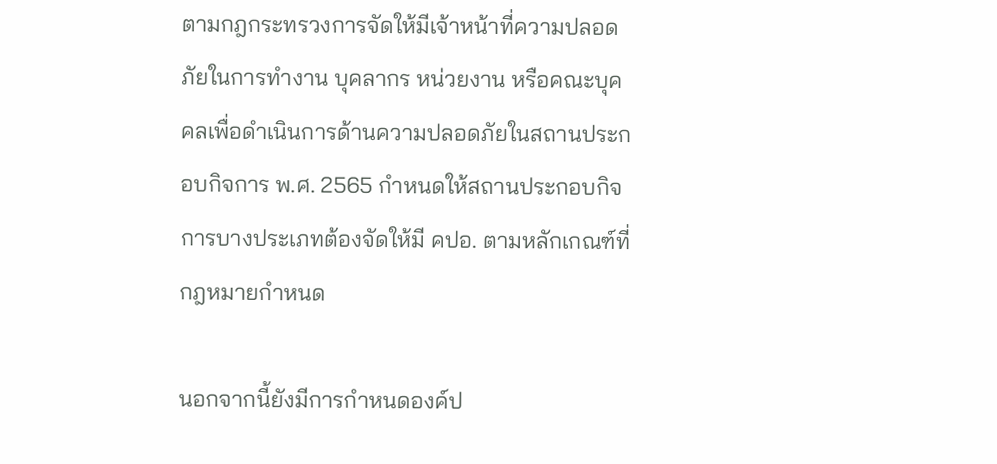ตามกฎกระทรวงการจัดให้มีเจ้าหน้าที่ความปลอดภัยในการทำงาน บุคลากร หน่วยงาน หรือคณะบุคคลเพื่อดำเนินการด้านความปลอดภัยในสถานประกอบกิจการ พ.ศ. 2565 กำหนดให้สถานประกอบกิจการบางประเภทต้องจัดให้มี คปอ. ตามหลักเกณฑ์ที่กฎหมายกำหนด

นอกจากนี้ยังมีการกำหนดองค์ป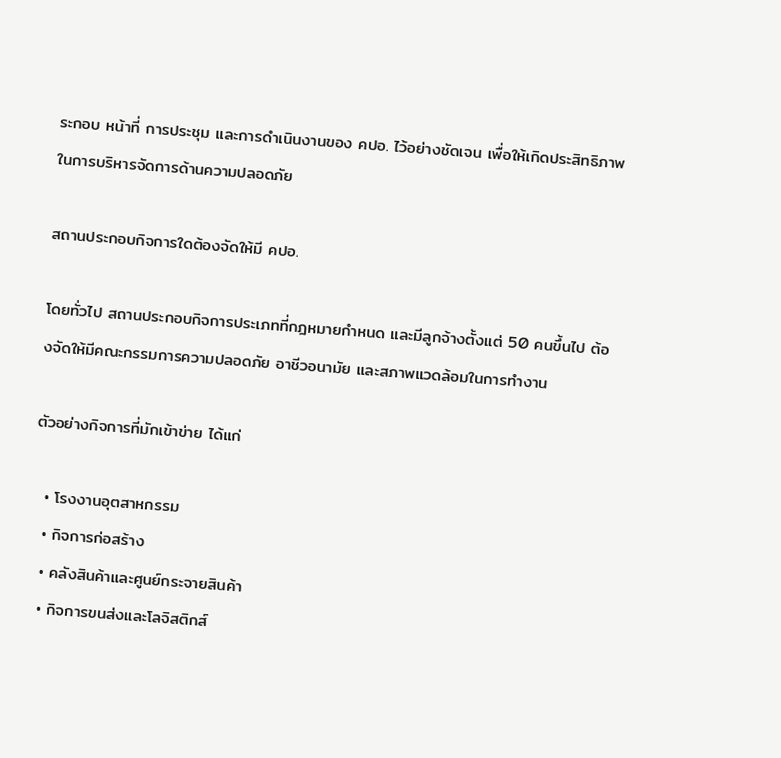ระกอบ หน้าที่ การประชุม และการดำเนินงานของ คปอ. ไว้อย่างชัดเจน เพื่อให้เกิดประสิทธิภาพในการบริหารจัดการด้านความปลอดภัย

สถานประกอบกิจการใดต้องจัดให้มี คปอ.

โดยทั่วไป สถานประกอบกิจการประเภทที่กฎหมายกำหนด และมีลูกจ้างตั้งแต่ 50 คนขึ้นไป ต้องจัดให้มีคณะกรรมการความปลอดภัย อาชีวอนามัย และสภาพแวดล้อมในการทำงาน

ตัวอย่างกิจการที่มักเข้าข่าย ได้แก่

  • โรงงานอุตสาหกรรม
  • กิจการก่อสร้าง
  • คลังสินค้าและศูนย์กระจายสินค้า
  • กิจการขนส่งและโลจิสติกส์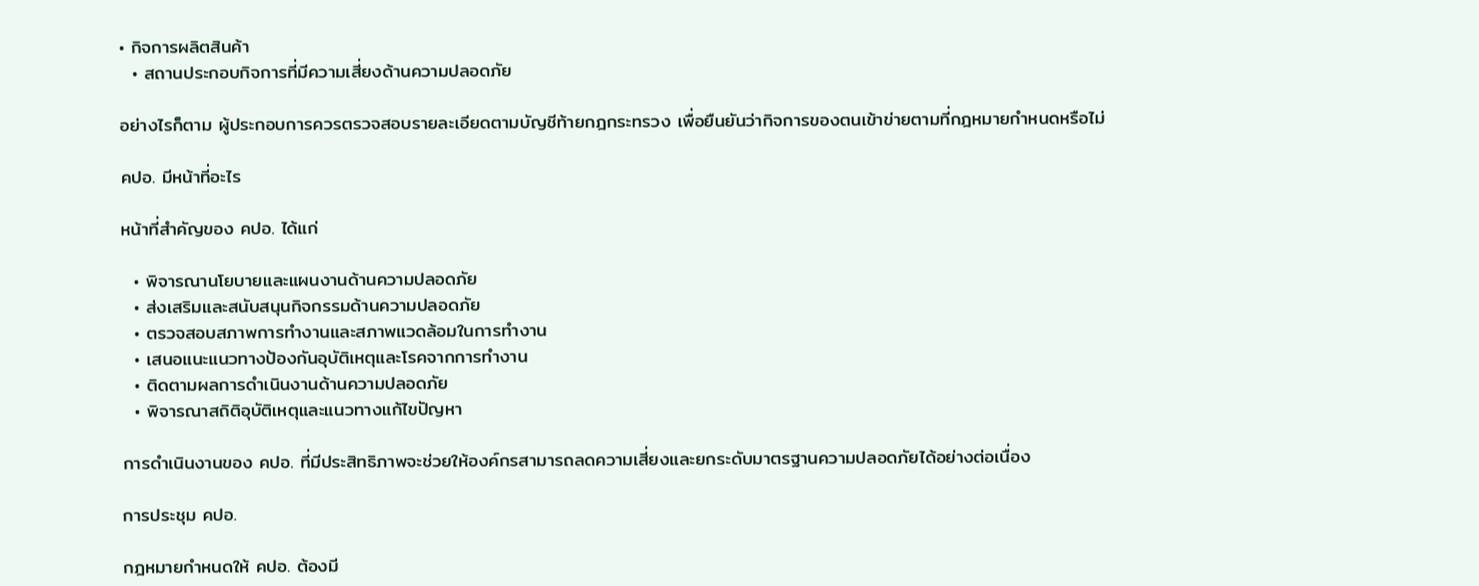• กิจการผลิตสินค้า
  • สถานประกอบกิจการที่มีความเสี่ยงด้านความปลอดภัย

อย่างไรก็ตาม ผู้ประกอบการควรตรวจสอบรายละเอียดตามบัญชีท้ายกฎกระทรวง เพื่อยืนยันว่ากิจการของตนเข้าข่ายตามที่กฎหมายกำหนดหรือไม่

คปอ. มีหน้าที่อะไร

หน้าที่สำคัญของ คปอ. ได้แก่

  • พิจารณานโยบายและแผนงานด้านความปลอดภัย
  • ส่งเสริมและสนับสนุนกิจกรรมด้านความปลอดภัย
  • ตรวจสอบสภาพการทำงานและสภาพแวดล้อมในการทำงาน
  • เสนอแนะแนวทางป้องกันอุบัติเหตุและโรคจากการทำงาน
  • ติดตามผลการดำเนินงานด้านความปลอดภัย
  • พิจารณาสถิติอุบัติเหตุและแนวทางแก้ไขปัญหา

การดำเนินงานของ คปอ. ที่มีประสิทธิภาพจะช่วยให้องค์กรสามารถลดความเสี่ยงและยกระดับมาตรฐานความปลอดภัยได้อย่างต่อเนื่อง

การประชุม คปอ.

กฎหมายกำหนดให้ คปอ. ต้องมี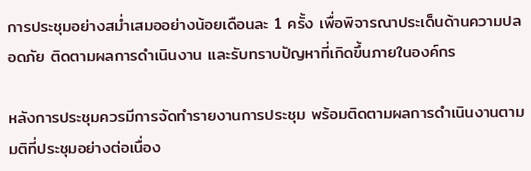การประชุมอย่างสม่ำเสมออย่างน้อยเดือนละ 1 ครั้ง เพื่อพิจารณาประเด็นด้านความปลอดภัย ติดตามผลการดำเนินงาน และรับทราบปัญหาที่เกิดขึ้นภายในองค์กร

หลังการประชุมควรมีการจัดทำรายงานการประชุม พร้อมติดตามผลการดำเนินงานตามมติที่ประชุมอย่างต่อเนื่อง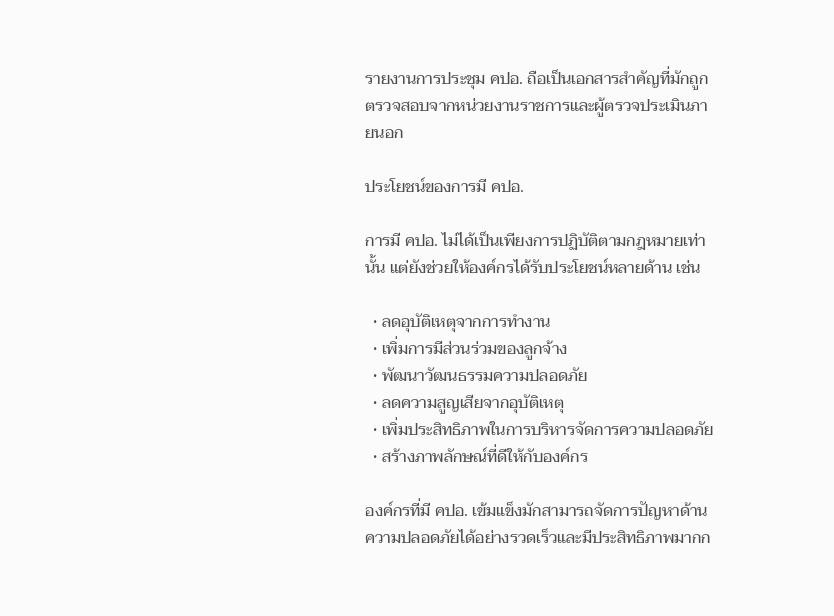รายงานการประชุม คปอ. ถือเป็นเอกสารสำคัญที่มักถูกตรวจสอบจากหน่วยงานราชการและผู้ตรวจประเมินภายนอก

ประโยชน์ของการมี คปอ.

การมี คปอ. ไม่ได้เป็นเพียงการปฏิบัติตามกฎหมายเท่านั้น แต่ยังช่วยให้องค์กรได้รับประโยชน์หลายด้าน เช่น

  • ลดอุบัติเหตุจากการทำงาน
  • เพิ่มการมีส่วนร่วมของลูกจ้าง
  • พัฒนาวัฒนธรรมความปลอดภัย
  • ลดความสูญเสียจากอุบัติเหตุ
  • เพิ่มประสิทธิภาพในการบริหารจัดการความปลอดภัย
  • สร้างภาพลักษณ์ที่ดีให้กับองค์กร

องค์กรที่มี คปอ. เข้มแข็งมักสามารถจัดการปัญหาด้านความปลอดภัยได้อย่างรวดเร็วและมีประสิทธิภาพมากก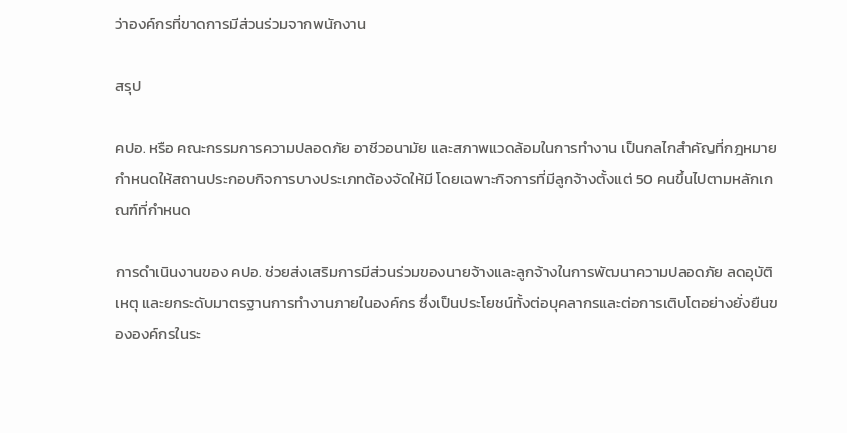ว่าองค์กรที่ขาดการมีส่วนร่วมจากพนักงาน

สรุป

คปอ. หรือ คณะกรรมการความปลอดภัย อาชีวอนามัย และสภาพแวดล้อมในการทำงาน เป็นกลไกสำคัญที่กฎหมายกำหนดให้สถานประกอบกิจการบางประเภทต้องจัดให้มี โดยเฉพาะกิจการที่มีลูกจ้างตั้งแต่ 50 คนขึ้นไปตามหลักเกณฑ์ที่กำหนด

การดำเนินงานของ คปอ. ช่วยส่งเสริมการมีส่วนร่วมของนายจ้างและลูกจ้างในการพัฒนาความปลอดภัย ลดอุบัติเหตุ และยกระดับมาตรฐานการทำงานภายในองค์กร ซึ่งเป็นประโยชน์ทั้งต่อบุคลากรและต่อการเติบโตอย่างยั่งยืนขององค์กรในระ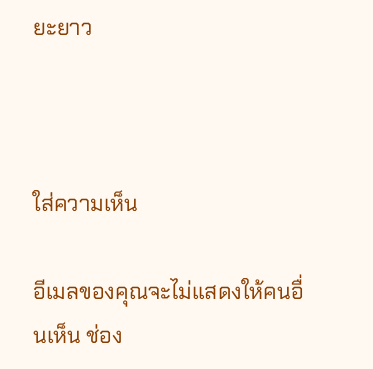ยะยาว



ใส่ความเห็น

อีเมลของคุณจะไม่แสดงให้คนอื่นเห็น ช่อง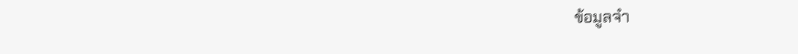ข้อมูลจำ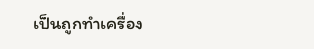เป็นถูกทำเครื่อง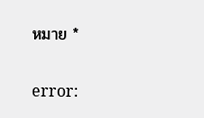หมาย *

error: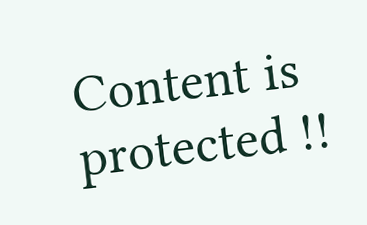Content is protected !!